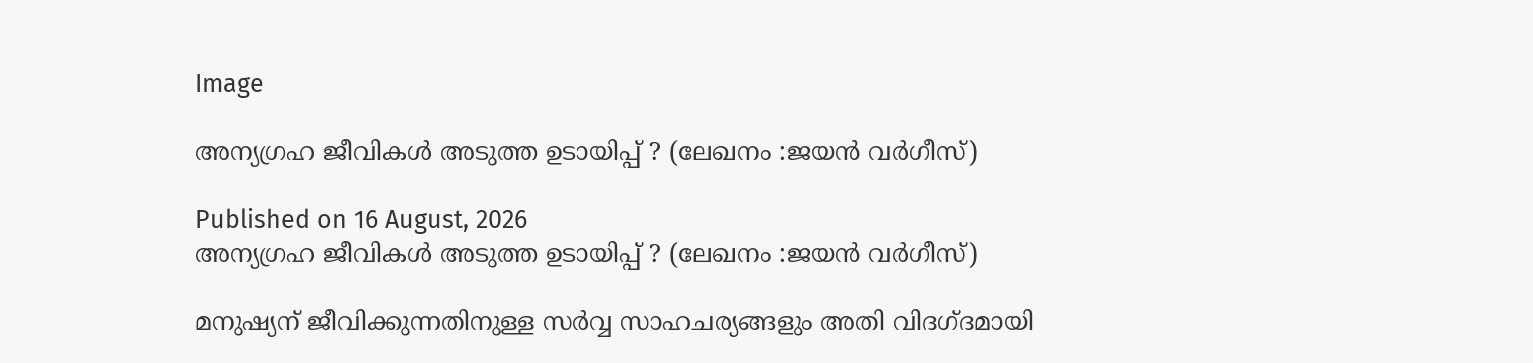Image

അന്യഗ്രഹ ജീവികൾ അടുത്ത ഉടായിപ്പ് ? (ലേഖനം :ജയൻ വർഗീസ്)

Published on 16 August, 2026
അന്യഗ്രഹ ജീവികൾ അടുത്ത ഉടായിപ്പ് ? (ലേഖനം :ജയൻ വർഗീസ്)

മനുഷ്യന് ജീവിക്കുന്നതിനുള്ള സർവ്വ സാഹചര്യങ്ങളും അതി വിദഗ്ദമായി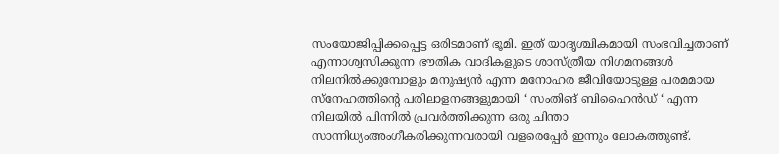സംയോജിപ്പിക്കപ്പെട്ട ഒരിടമാണ് ഭൂമി. ഇത് യാദൃശ്ചികമായി സംഭവിച്ചതാണ് എന്നാശ്വസിക്കുന്ന ഭൗതിക വാദികളുടെ ശാസ്ത്രീയ നിഗമനങ്ങൾ നിലനിൽക്കുമ്പോളും മനുഷ്യൻ എന്ന മനോഹര ജീവിയോടുള്ള പരമമായ സ്നേഹത്തിന്റെ പരിലാളനങ്ങളുമായി ‘ സംതിങ് ബിഹൈൻഡ് ‘ എന്ന നിലയിൽ പിന്നിൽ പ്രവർത്തിക്കുന്ന ഒരു ചിന്താ സാന്നിധ്യംഅംഗീകരിക്കുന്നവരായി വളരെപ്പേർ ഇന്നും ലോകത്തുണ്ട്.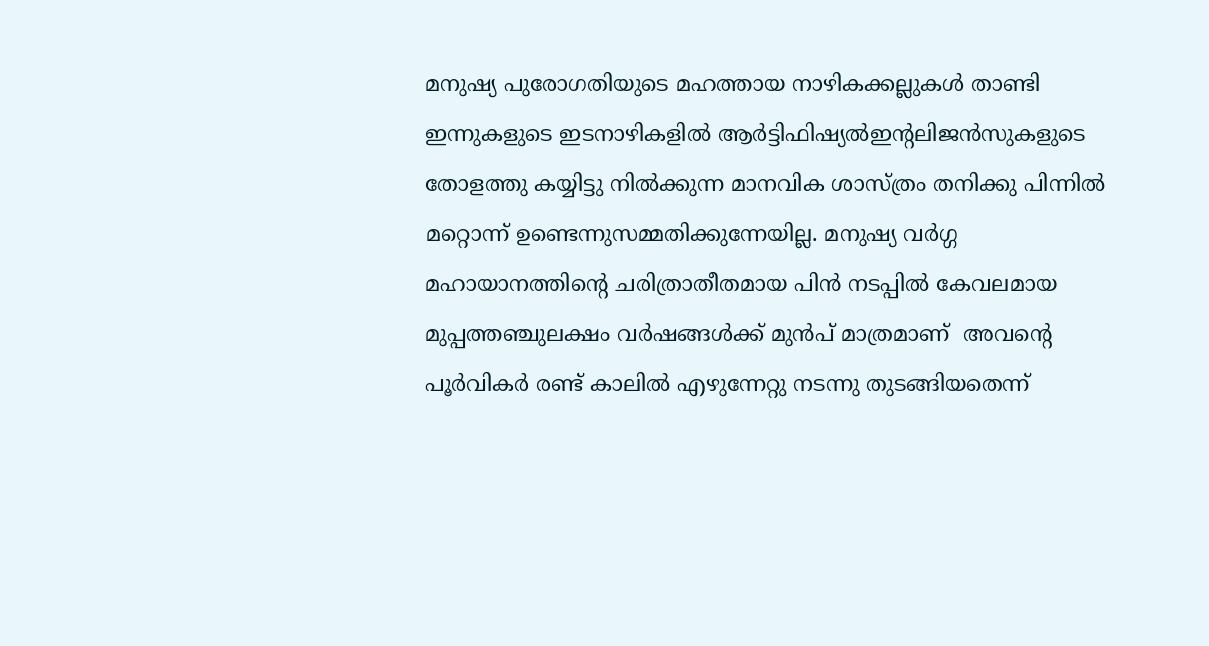മനുഷ്യ പുരോഗതിയുടെ മഹത്തായ നാഴികക്കല്ലുകൾ താണ്ടി ഇന്നുകളുടെ ഇടനാഴികളിൽ ആർട്ടിഫിഷ്യൽഇന്റലിജൻസുകളുടെ തോളത്തു കയ്യിട്ടു നിൽക്കുന്ന മാനവിക ശാസ്ത്രം തനിക്കു പിന്നിൽ മറ്റൊന്ന് ഉണ്ടെന്നുസമ്മതിക്കുന്നേയില്ല. മനുഷ്യ വർഗ്ഗ മഹായാനത്തിന്റെ ചരിത്രാതീതമായ പിൻ നടപ്പിൽ കേവലമായ മുപ്പത്തഞ്ചുലക്ഷം വർഷങ്ങൾക്ക് മുൻപ് മാത്രമാണ്  അവന്റെ പൂർവികർ രണ്ട് കാലിൽ എഴുന്നേറ്റു നടന്നു തുടങ്ങിയതെന്ന്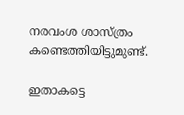നരവംശ ശാസ്ത്രം  കണ്ടെത്തിയിട്ടുമുണ്ട്.

ഇതാകട്ടെ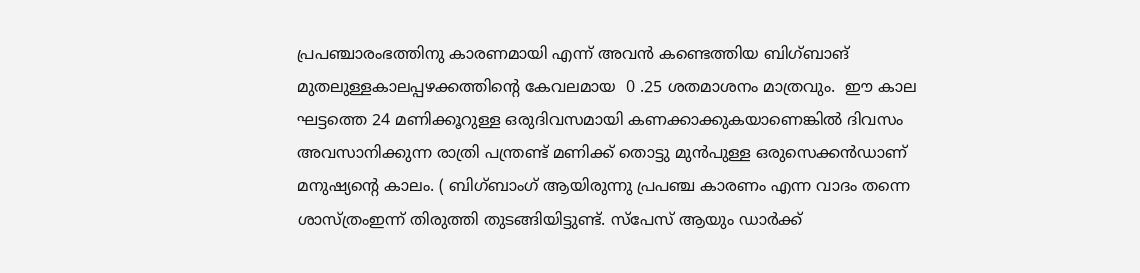പ്രപഞ്ചാരംഭത്തിനു കാരണമായി എന്ന് അവൻ കണ്ടെത്തിയ ബിഗ്ബാങ് മുതലുള്ളകാലപ്പഴക്കത്തിന്റെ കേവലമായ  0 .25 ശതമാശനം മാത്രവും.  ഈ കാല ഘട്ടത്തെ 24 മണിക്കൂറുള്ള ഒരുദിവസമായി കണക്കാക്കുകയാണെങ്കിൽ ദിവസം അവസാനിക്കുന്ന രാത്രി പന്ത്രണ്ട് മണിക്ക് തൊട്ടു മുൻപുള്ള ഒരുസെക്കൻഡാണ് മനുഷ്യന്റെ കാലം. ( ബിഗ്‌ബാംഗ് ആയിരുന്നു പ്രപഞ്ച കാരണം എന്ന വാദം തന്നെ ശാസ്ത്രംഇന്ന് തിരുത്തി തുടങ്ങിയിട്ടുണ്ട്. സ്‌പേസ് ആയും ഡാർക്ക്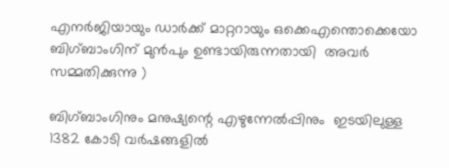എനർജിയായും ഡാർക്ക് മാറ്ററായും ഒക്കെഎന്തൊക്കെയോ ബിഗ്‌ബാംഗിന് മുൻപും ഉണ്ടായിരുന്നതായി  അവർ സമ്മതിക്കുന്നു )

ബിഗ്‌ബാംഗിനും മനുഷ്യന്റെ എഴുന്നേൽപ്പിനും  ഇടയിലുള്ള 1382 കോടി വർഷങ്ങളിൽ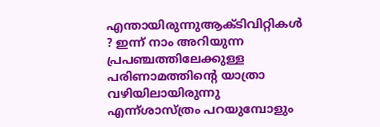എന്തായിരുന്നുആക്ടിവിറ്റികൾ ? ഇന്ന് നാം അറിയുന്ന പ്രപഞ്ചത്തിലേക്കുള്ള പരിണാമത്തിന്റെ യാത്രാ വഴിയിലായിരുന്നു  എന്ന്ശാസ്ത്രം പറയുമ്പോളും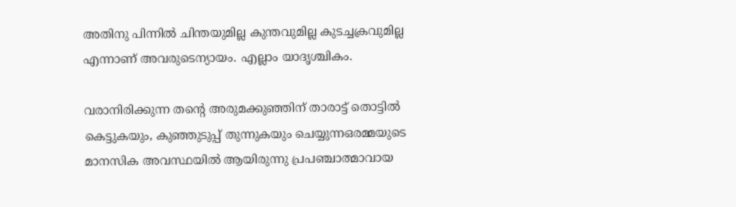അതിനു പിന്നിൽ ചിന്തയുമില്ല കുന്തവുമില്ല കുടച്ചക്രവുമില്ല എന്നാണ് അവരുടെന്യായം. എല്ലാം യാദൃശ്ചികം.

വരാനിരിക്കുന്ന തന്റെ അരുമക്കുഞ്ഞിന് താരാട്ട് തൊട്ടിൽ കെട്ടുകയും, കുഞ്ഞുടുപ്പ് തുന്നുകയും ചെയ്യുന്നഒരമ്മയുടെ മാനസിക അവസ്ഥയിൽ ആയിരുന്നു പ്രപഞ്ചാത്മാവായ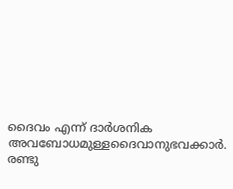ദൈവം എന്ന് ദാർശനിക അവബോധമുള്ളദൈവാനുഭവക്കാർ. രണ്ടു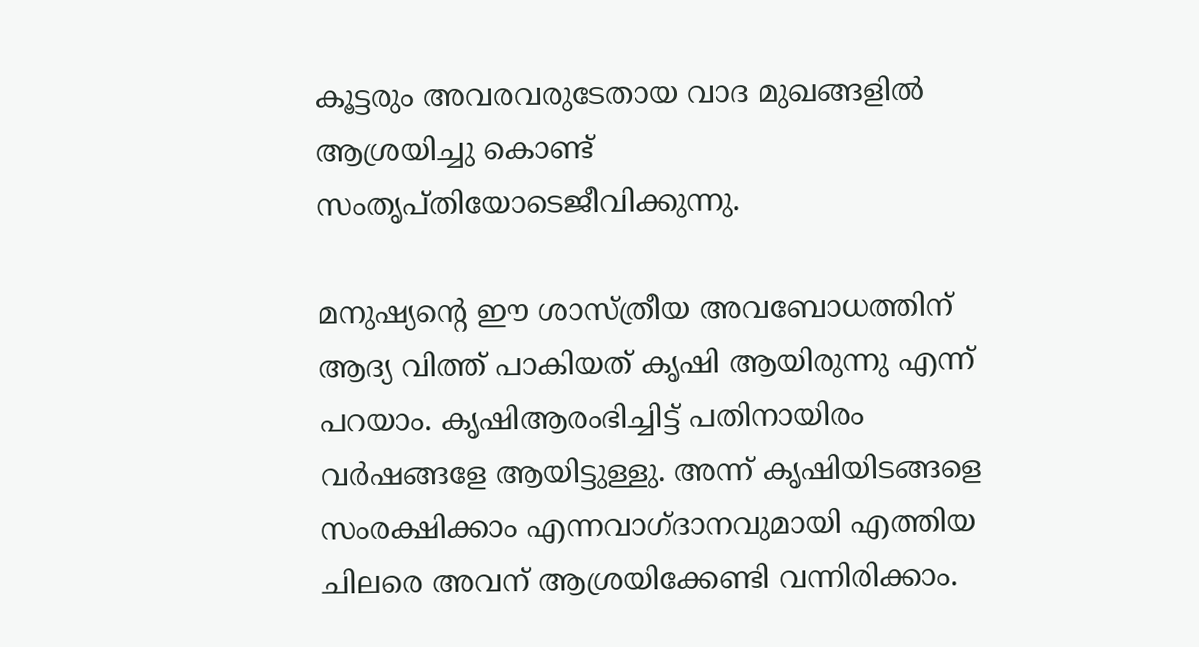കൂട്ടരും അവരവരുടേതായ വാദ മുഖങ്ങളിൽ ആശ്രയിച്ചു കൊണ്ട് സംതൃപ്തിയോടെജീവിക്കുന്നു.

മനുഷ്യന്റെ ഈ ശാസ്ത്രീയ അവബോധത്തിന് ആദ്യ വിത്ത് പാകിയത് കൃഷി ആയിരുന്നു എന്ന് പറയാം. കൃഷിആരംഭിച്ചിട്ട് പതിനായിരം വർഷങ്ങളേ ആയിട്ടുള്ളു. അന്ന് കൃഷിയിടങ്ങളെ സംരക്ഷിക്കാം എന്നവാഗ്ദാനവുമായി എത്തിയ ചിലരെ അവന് ആശ്രയിക്കേണ്ടി വന്നിരിക്കാം.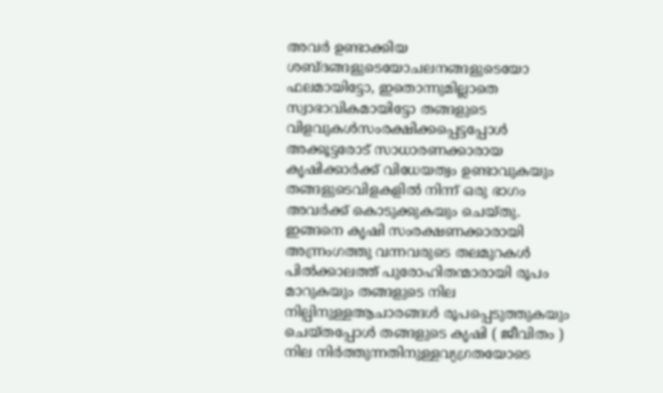അവർ ഉണ്ടാക്കിയ ശബ്ദങ്ങളുടെയോചലനങ്ങളുടെയോ ഫലമായിട്ടോ, ഇതൊന്നുമില്ലാതെ സ്വാഭാവികമായിട്ടോ തങ്ങളുടെ വിളവുകൾസംരക്ഷിക്കപ്പെട്ടപ്പോൾ അക്കൂട്ടരോട് സാധാരണക്കാരായ കൃഷിക്കാർക്ക് വിധേയത്വം ഉണ്ടാവുകയും തങ്ങളുടെവിളകളിൽ നിന്ന് ഒരു ഭാഗം അവർക്ക് കൊടുക്കുകയും ചെയ്തു. ഇങ്ങനെ കൃഷി സംരക്ഷണക്കാരായി അന്ന്രംഗത്തു വന്നവരുടെ തലമുറകൾ പിൽക്കാലത്ത് പുരോഹിതന്മാരായി രൂപം മാറുകയും തങ്ങളുടെ നില നില്പിനുള്ളആചാരങ്ങൾ രൂപപ്പെടുത്തുകയും ചെയ്തപ്പോൾ തങ്ങളുടെ കൃഷി ( ജീവിതം ) നില നിർത്തുന്നതിനുള്ളവ്യഗ്രതയോടെ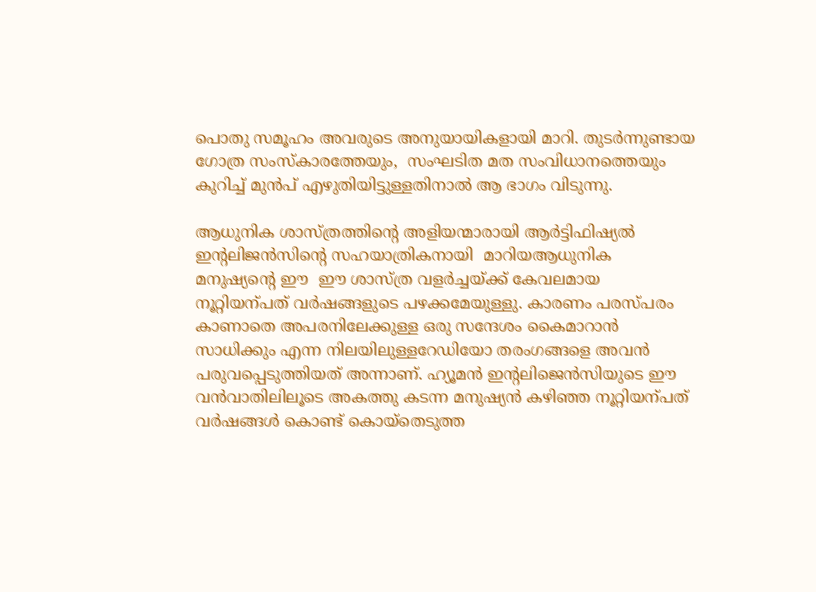പൊതു സമൂഹം അവരുടെ അനുയായികളായി മാറി. തുടർന്നുണ്ടായ ഗോത്ര സംസ്‌കാരത്തേയും,  സംഘടിത മത സംവിധാനത്തെയും കുറിച്ച് മുൻപ് എഴുതിയിട്ടുള്ളതിനാൽ ആ ഭാഗം വിടുന്നു.

ആധുനിക ശാസ്ത്രത്തിന്റെ അളിയന്മാരായി ആർട്ടിഫിഷ്യൽ ഇന്റലിജൻസിന്റെ സഹയാത്രികനായി  മാറിയആധുനിക മനുഷ്യന്റെ ഈ  ഈ ശാസ്ത്ര വളർച്ചയ്ക്ക് കേവലമായ നൂറ്റിയന്പത് വർഷങ്ങളുടെ പഴക്കമേയുള്ളു. കാരണം പരസ്പരം കാണാതെ അപരനിലേക്കുള്ള ഒരു സന്ദേശം കൈമാറാൻ സാധിക്കും എന്ന നിലയിലുള്ളറേഡിയോ തരംഗങ്ങളെ അവൻ പരുവപ്പെടുത്തിയത് അന്നാണ്. ഹ്യൂമൻ ഇന്റലിജെൻസിയുടെ ഈ വൻവാതിലിലൂടെ അകത്തു കടന്ന മനുഷ്യൻ കഴിഞ്ഞ നൂറ്റിയന്പത് വർഷങ്ങൾ കൊണ്ട് കൊയ്തെടുത്ത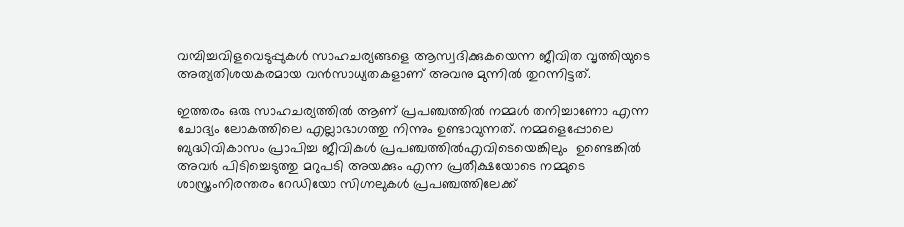വമ്പിച്ചവിളവെടുപ്പുകൾ സാഹചര്യങ്ങളെ ആസ്വദിക്കുകയെന്ന ജീവിത വൃത്തിയുടെ അത്യതിശയകരമായ വൻസാധ്യതകളാണ് അവനു മുന്നിൽ തുറന്നിട്ടത്.

ഇത്തരം ഒരു സാഹചര്യത്തിൽ ആണ് പ്രപഞ്ചത്തിൽ നമ്മൾ തനിച്ചാണോ എന്ന ചോദ്യം ലോകത്തിലെ എല്ലാഭാഗത്തു നിന്നും ഉണ്ടാവുന്നത്. നമ്മളെപ്പോലെ ബുദ്ധിവികാസം പ്രാപിച്ച ജീവികൾ പ്രപഞ്ചത്തിൽഎവിടെയെങ്കിലും  ഉണ്ടെങ്കിൽ അവർ പിടിച്ചെടുത്തു മറുപടി അയക്കും എന്ന പ്രതീക്ഷയോടെ നമ്മുടെ ശാസ്ത്രംനിരന്തരം റേഡിയോ സിഗ്നലുകൾ പ്രപഞ്ചത്തിലേക്ക്‌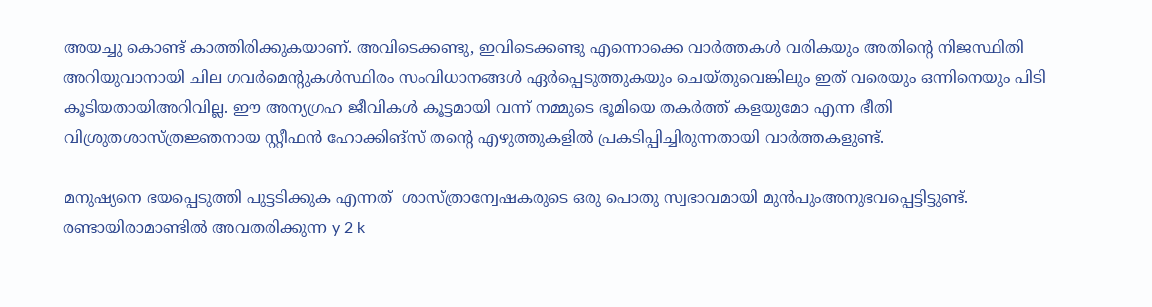അയച്ചു കൊണ്ട് കാത്തിരിക്കുകയാണ്. അവിടെക്കണ്ടു, ഇവിടെക്കണ്ടു എന്നൊക്കെ വാർത്തകൾ വരികയും അതിന്റെ നിജസ്ഥിതി അറിയുവാനായി ചില ഗവർമെന്റുകൾസ്ഥിരം സംവിധാനങ്ങൾ ഏർപ്പെടുത്തുകയും ചെയ്തുവെങ്കിലും ഇത് വരെയും ഒന്നിനെയും പിടി കൂടിയതായിഅറിവില്ല. ഈ അന്യഗ്രഹ ജീവികൾ കൂട്ടമായി വന്ന് നമ്മുടെ ഭൂമിയെ തകർത്ത് കളയുമോ എന്ന ഭീതി  വിശ്രുതശാസ്ത്രജ്ഞനായ സ്റ്റീഫൻ ഹോക്കിങ്‌സ് തന്റെ എഴുത്തുകളിൽ പ്രകടിപ്പിച്ചിരുന്നതായി വാർത്തകളുണ്ട്.

മനുഷ്യനെ ഭയപ്പെടുത്തി പുട്ടടിക്കുക എന്നത്  ശാസ്ത്രാന്വേഷകരുടെ ഒരു പൊതു സ്വഭാവമായി മുൻപുംഅനുഭവപ്പെട്ടിട്ടുണ്ട്. രണ്ടായിരാമാണ്ടിൽ അവതരിക്കുന്ന y 2 k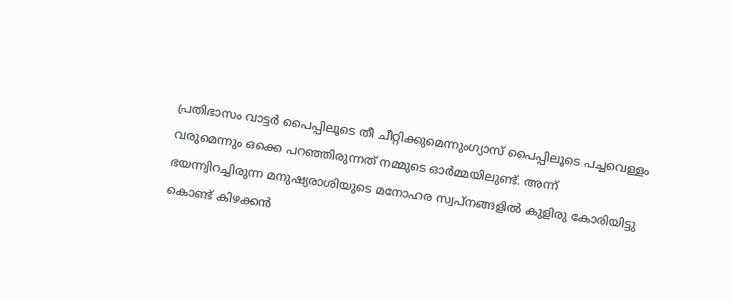പ്രതിഭാസം വാട്ടർ പൈപ്പിലൂടെ തീ ചീറ്റിക്കുമെന്നുംഗ്യാസ് പൈപ്പിലൂടെ പച്ചവെള്ളം വരുമെന്നും ഒക്കെ പറഞ്ഞിരുന്നത് നമ്മുടെ ഓർമ്മയിലുണ്ട്. അന്ന് ഭയന്ന്വിറച്ചിരുന്ന മനുഷ്യരാശിയുടെ മനോഹര സ്വപ്നങ്ങളിൽ കുളിരു കോരിയിട്ടു കൊണ്ട് കിഴക്കൻ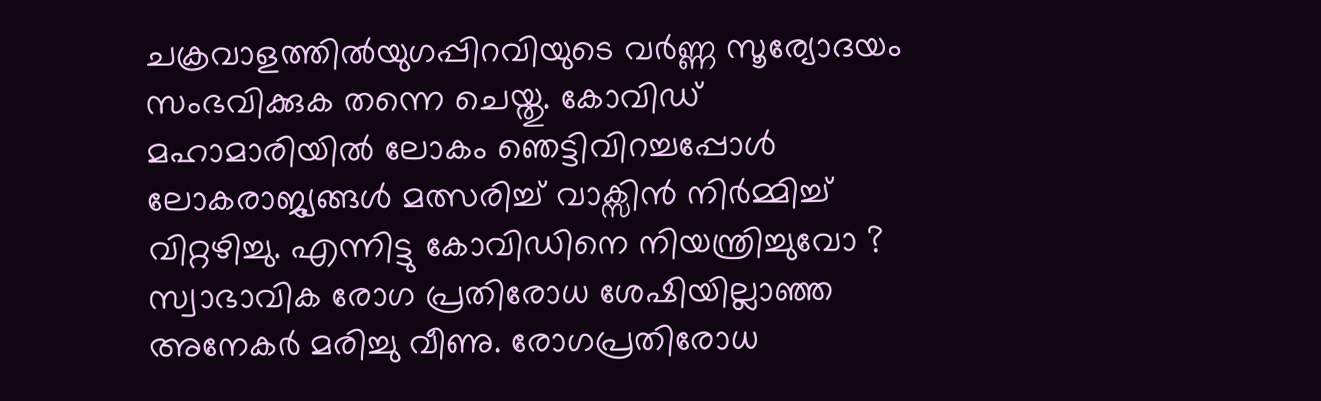ചക്രവാളത്തിൽയുഗപ്പിറവിയുടെ വർണ്ണ സൂര്യോദയം സംഭവിക്കുക തന്നെ ചെയ്തു. കോവിഡ് മഹാമാരിയിൽ ലോകം ഞെട്ടിവിറച്ചപ്പോൾ ലോകരാജ്യങ്ങൾ മത്സരിച്ച്‌ വാക്സിൻ നിർമ്മിച്ച് വിറ്റഴിച്ചു. എന്നിട്ടു കോവിഡിനെ നിയന്ത്രിച്ചുവോ ? സ്വാഭാവിക രോഗ പ്രതിരോധ ശേഷിയില്ലാഞ്ഞ അനേകർ മരിച്ചു വീണു. രോഗപ്രതിരോധ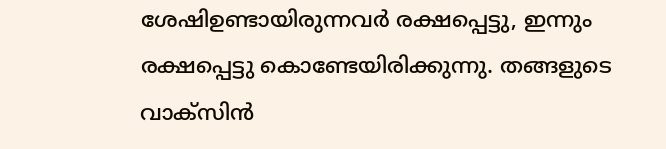ശേഷിഉണ്ടായിരുന്നവർ രക്ഷപ്പെട്ടു, ഇന്നും രക്ഷപ്പെട്ടു കൊണ്ടേയിരിക്കുന്നു. തങ്ങളുടെ വാക്സിൻ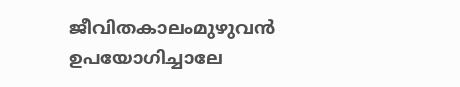ജീവിതകാലംമുഴുവൻ ഉപയോഗിച്ചാലേ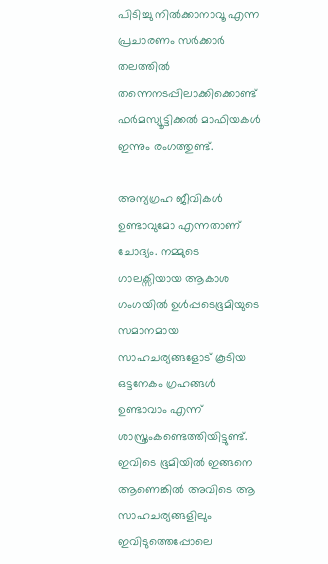പിടിച്ചു നിൽക്കാനാവൂ എന്ന പ്രചാരണം സർക്കാർ തലത്തിൽ തന്നെനടപ്പിലാക്കിക്കൊണ്ട് ഫർമസ്യൂട്ടിക്കൽ മാഫിയകൾ ഇന്നും രംഗത്തുണ്ട്.

അന്യഗ്രഹ ജീവികൾ ഉണ്ടാവുമോ എന്നതാണ് ചോദ്യം. നമ്മുടെ ഗാലക്സിയായ ആകാശ ഗംഗയിൽ ഉൾപ്പടെഭൂമിയുടെ സമാനമായ സാഹചര്യങ്ങളോട് കൂടിയ ഒട്ടനേകം ഗ്രഹങ്ങൾ ഉണ്ടാവാം എന്ന് ശാസ്ത്രംകണ്ടെത്തിയിട്ടുണ്ട്. ഇവിടെ ഭൂമിയിൽ ഇങ്ങനെ ആണെങ്കിൽ അവിടെ ആ സാഹചര്യങ്ങളിലും  ഇവിടുത്തെപ്പോലെ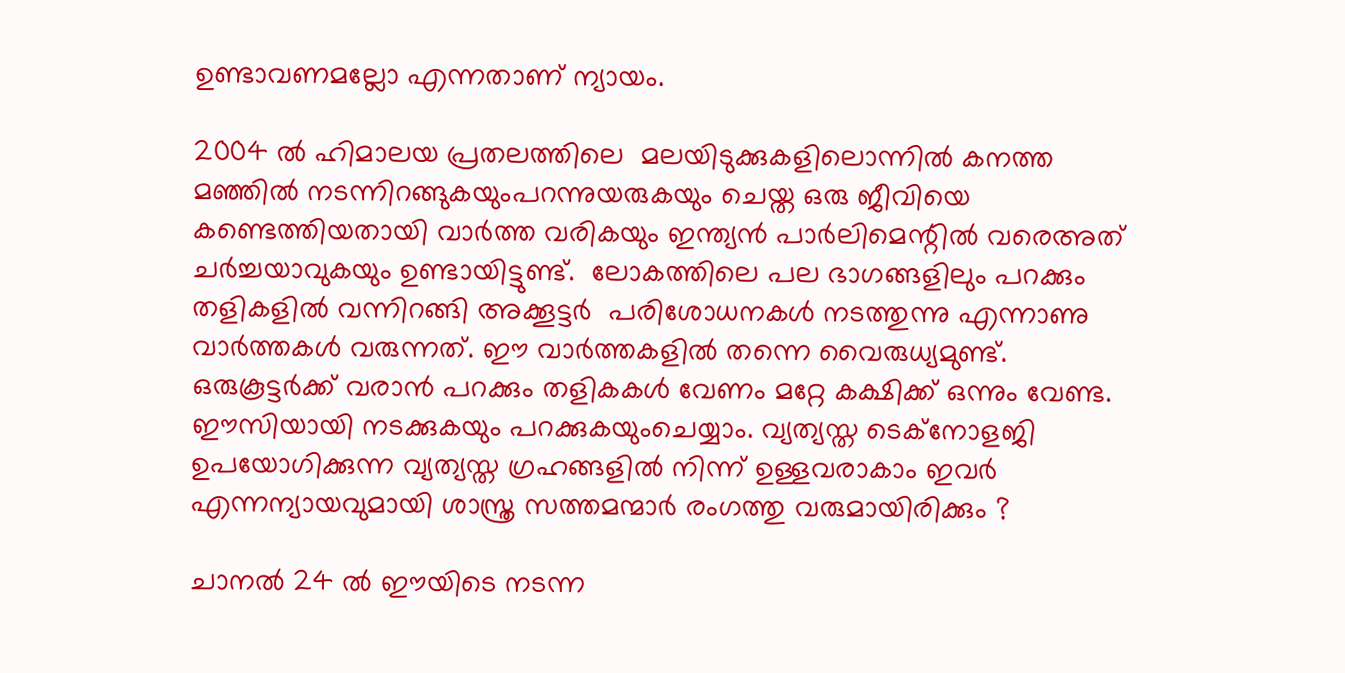ഉണ്ടാവണമല്ലോ എന്നതാണ് ന്യായം.

2004 ൽ ഹിമാലയ പ്രതലത്തിലെ  മലയിടുക്കുകളിലൊന്നിൽ കനത്ത മഞ്ഞിൽ നടന്നിറങ്ങുകയുംപറന്നുയരുകയും ചെയ്ത ഒരു ജീവിയെ കണ്ടെത്തിയതായി വാർത്ത വരികയും ഇന്ത്യൻ പാർലിമെന്റിൽ വരെഅത് ചർച്ചയാവുകയും ഉണ്ടായിട്ടുണ്ട്.  ലോകത്തിലെ പല ഭാഗങ്ങളിലും പറക്കും തളികളിൽ വന്നിറങ്ങി അക്കൂട്ടർ  പരിശോധനകൾ നടത്തുന്നു എന്നാണു വാർത്തകൾ വരുന്നത്. ഈ വാർത്തകളിൽ തന്നെ വൈരുധ്യമുണ്ട്. ഒരുകൂട്ടർക്ക് വരാൻ പറക്കും തളികകൾ വേണം മറ്റേ കക്ഷിക്ക്‌ ഒന്നും വേണ്ട. ഈസിയായി നടക്കുകയും പറക്കുകയുംചെയ്യാം. വ്യത്യസ്ത ടെക്‌നോളജി ഉപയോഗിക്കുന്ന വ്യത്യസ്ത ഗ്രഹങ്ങളിൽ നിന്ന് ഉള്ളവരാകാം ഇവർ എന്നന്യായവുമായി ശാസ്ത്ര സത്തമന്മാർ രംഗത്തു വരുമായിരിക്കും ?

ചാനൽ 24 ൽ ഈയിടെ നടന്ന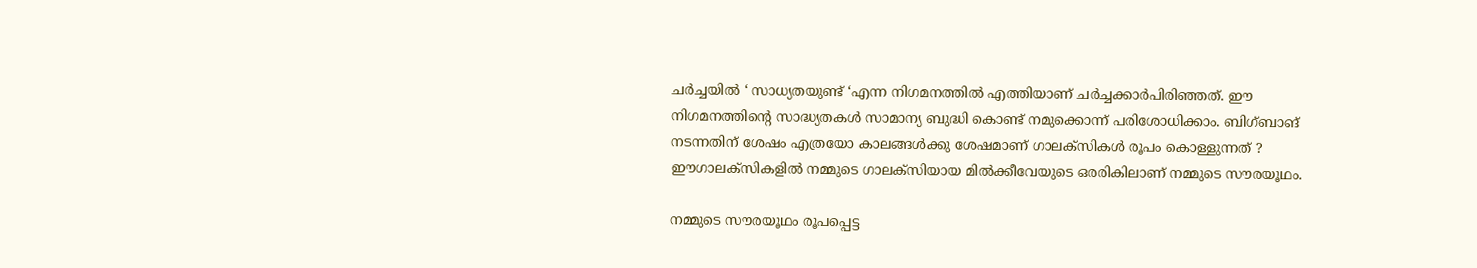ചർച്ചയിൽ ‘ സാധ്യതയുണ്ട് ‘എന്ന നിഗമനത്തിൽ എത്തിയാണ് ചർച്ചക്കാർപിരിഞ്ഞത്. ഈ നിഗമനത്തിന്റെ സാദ്ധ്യതകൾ സാമാന്യ ബുദ്ധി കൊണ്ട് നമുക്കൊന്ന് പരിശോധിക്കാം. ബിഗ്ബാങ് നടന്നതിന് ശേഷം എത്രയോ കാലങ്ങൾക്കു ശേഷമാണ് ഗാലക്സികൾ രൂപം കൊള്ളുന്നത്‌ ? ഈഗാലക്സികളിൽ നമ്മുടെ ഗാലക്സിയായ മിൽക്കീവേയുടെ ഒരരികിലാണ് നമ്മുടെ സൗരയൂഥം.

നമ്മുടെ സൗരയൂഥം രൂപപ്പെട്ട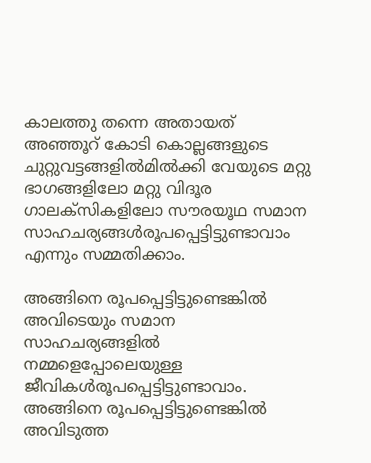കാലത്തു തന്നെ അതായത് അഞ്ഞൂറ് കോടി കൊല്ലങ്ങളുടെ ചുറ്റുവട്ടങ്ങളിൽമിൽക്കി വേയുടെ മറ്റു ഭാഗങ്ങളിലോ മറ്റു വിദൂര ഗാലക്സികളിലോ സൗരയൂഥ സമാന സാഹചര്യങ്ങൾരൂപപ്പെട്ടിട്ടുണ്ടാവാം എന്നും സമ്മതിക്കാം.

അങ്ങിനെ രൂപപ്പെട്ടിട്ടുണ്ടെങ്കിൽ അവിടെയും സമാന സാഹചര്യങ്ങളിൽ നമ്മളെപ്പോലെയുള്ള ജീവികൾരൂപപ്പെട്ടിട്ടുണ്ടാവാം. അങ്ങിനെ രൂപപ്പെട്ടിട്ടുണ്ടെങ്കിൽ അവിടുത്ത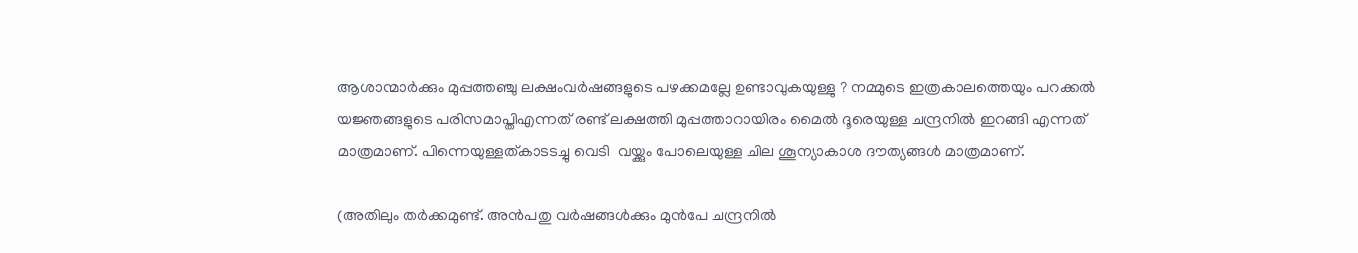ആശാന്മാർക്കും മുപ്പത്തഞ്ചു ലക്ഷംവർഷങ്ങളുടെ പഴക്കമല്ലേ ഉണ്ടാവുകയുള്ളു ? നമ്മുടെ ഇത്രകാലത്തെയും പറക്കൽ  യജ്ഞങ്ങളുടെ പരിസമാപ്തിഎന്നത് രണ്ട് ലക്ഷത്തി മുപ്പത്താറായിരം മൈൽ ദൂരെയുള്ള ചന്ദ്രനിൽ ഇറങ്ങി എന്നത് മാത്രമാണ്. പിന്നെയുള്ളത്കാടടച്ചു വെടി  വയ്ക്കും പോലെയുള്ള ചില ശൂന്യാകാശ ദൗത്യങ്ങൾ മാത്രമാണ്.

(അതിലും തർക്കമുണ്ട്. അൻപതു വർഷങ്ങൾക്കും മുൻപേ ചന്ദ്രനിൽ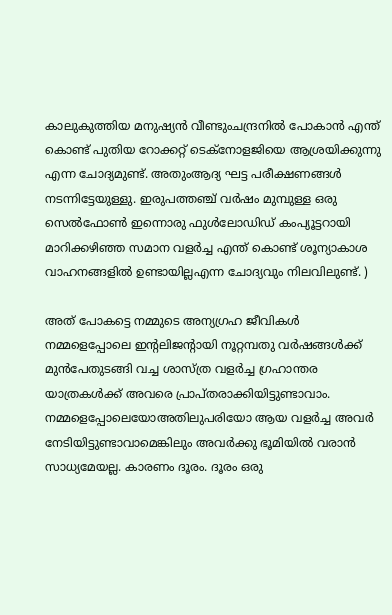കാലുകുത്തിയ മനുഷ്യൻ വീണ്ടുംചന്ദ്രനിൽ പോകാൻ എന്ത് കൊണ്ട് പുതിയ റോക്കറ്റ് ടെക്‌നോളജിയെ ആശ്രയിക്കുന്നു എന്ന ചോദ്യമുണ്ട്. അതുംആദ്യ ഘട്ട പരീക്ഷണങ്ങൾ നടന്നിട്ടേയുള്ളു. ഇരുപത്തഞ്ച് വർഷം മുമ്പുള്ള ഒരു സെൽഫോൺ ഇന്നൊരു ഫുൾലോഡിഡ് കംപ്യൂട്ടറായി മാറിക്കഴിഞ്ഞ സമാന വളർച്ച എന്ത് കൊണ്ട് ശൂന്യാകാശ വാഹനങ്ങളിൽ ഉണ്ടായില്ലഎന്ന ചോദ്യവും നിലവിലുണ്ട്. )

അത് പോകട്ടെ നമ്മുടെ അന്യഗ്രഹ ജീവികൾ നമ്മളെപ്പോലെ ഇന്റലിജന്റായി നൂറ്റമ്പതു വർഷങ്ങൾക്ക് മുൻപേതുടങ്ങി വച്ച ശാസ്ത്ര വളർച്ച ഗ്രഹാന്തര യാത്രകൾക്ക് അവരെ പ്രാപ്തരാക്കിയിട്ടുണ്ടാവാം. നമ്മളെപ്പോലെയോഅതിലുപരിയോ ആയ വളർച്ച അവർ നേടിയിട്ടുണ്ടാവാമെങ്കിലും അവർക്കു ഭൂമിയിൽ വരാൻ സാധ്യമേയല്ല. കാരണം ദൂരം. ദൂരം ഒരു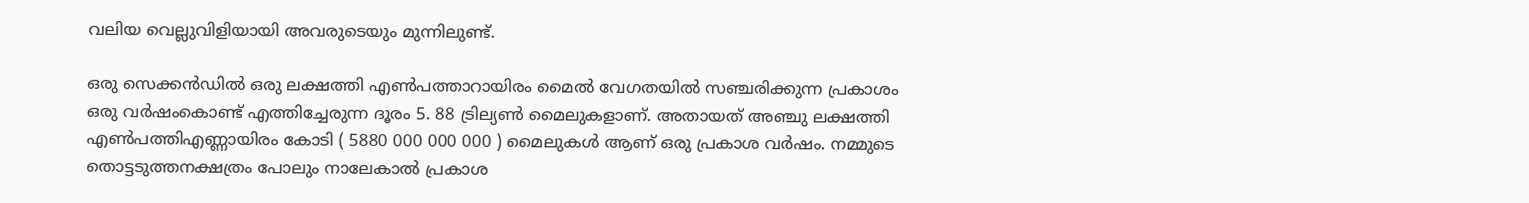വലിയ വെല്ലുവിളിയായി അവരുടെയും മുന്നിലുണ്ട്.

ഒരു സെക്കൻഡിൽ ഒരു ലക്ഷത്തി എൺപത്താറായിരം മൈൽ വേഗതയിൽ സഞ്ചരിക്കുന്ന പ്രകാശം ഒരു വർഷംകൊണ്ട് എത്തിച്ചേരുന്ന ദൂരം 5. 88 ട്രില്യൺ മൈലുകളാണ്. അതായത് അഞ്ചു ലക്ഷത്തി എൺപത്തിഎണ്ണായിരം കോടി ( 5880 000 000 000 ) മൈലുകൾ ആണ് ഒരു പ്രകാശ വർഷം. നമ്മുടെ തൊട്ടടുത്തനക്ഷത്രം പോലും നാലേകാൽ പ്രകാശ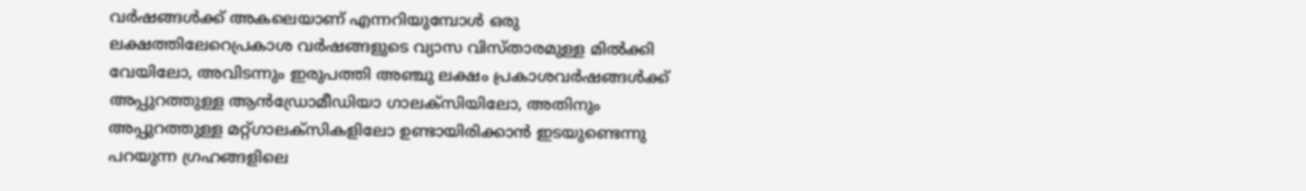വർഷങ്ങൾക്ക് അകലെയാണ് എന്നറിയുമ്പോൾ ഒരു ലക്ഷത്തിലേറെപ്രകാശ വർഷങ്ങളുടെ വ്യാസ വിസ്താരമുള്ള മിൽക്കി വേയിലോ, അവിടന്നും ഇരുപത്തി അഞ്ചു ലക്ഷം പ്രകാശവർഷങ്ങൾക്ക് അപ്പുറത്തുള്ള ആൻഡ്രോമീഡിയാ ഗാലക്സിയിലോ, അതിനും അപ്പുറത്തുള്ള മറ്റ്ഗാലക്സികളിലോ ഉണ്ടായിരിക്കാൻ ഇടയുണ്ടെന്നു പറയുന്ന ഗ്രഹങ്ങളിലെ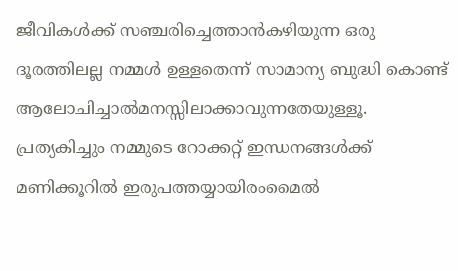ജീവികൾക്ക് സഞ്ചരിച്ചെത്താൻകഴിയുന്ന ഒരു ദൂരത്തിലല്ല നമ്മൾ ഉള്ളതെന്ന് സാമാന്യ ബുദ്ധി കൊണ്ട് ആലോചിച്ചാൽമനസ്സിലാക്കാവുന്നതേയുള്ളൂ. പ്രത്യകിച്ചും നമ്മുടെ റോക്കറ്റ് ഇന്ധനങ്ങൾക്ക് മണിക്കൂറിൽ ഇരുപത്തയ്യായിരംമൈൽ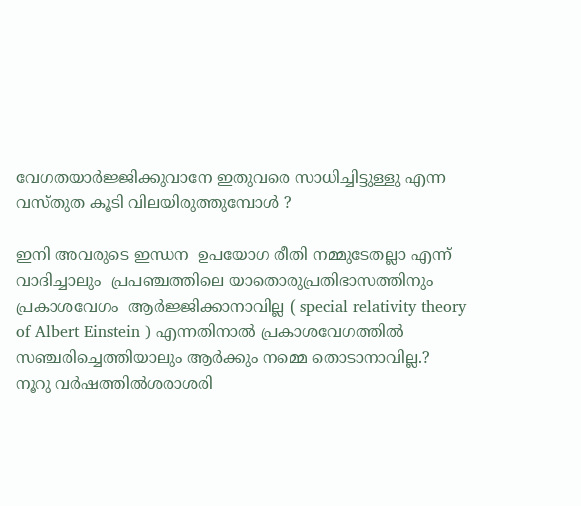വേഗതയാർജ്ജിക്കുവാനേ ഇതുവരെ സാധിച്ചിട്ടുള്ളു എന്ന വസ്തുത കൂടി വിലയിരുത്തുമ്പോൾ ?

ഇനി അവരുടെ ഇന്ധന  ഉപയോഗ രീതി നമ്മുടേതല്ലാ എന്ന് വാദിച്ചാലും  പ്രപഞ്ചത്തിലെ യാതൊരുപ്രതിഭാസത്തിനും പ്രകാശവേഗം  ആർജ്ജിക്കാനാവില്ല ( special relativity theory of Albert Einstein ) എന്നതിനാൽ പ്രകാശവേഗത്തിൽ സഞ്ചരിച്ചെത്തിയാലും ആർക്കും നമ്മെ തൊടാനാവില്ല.?    നൂറു വർഷത്തിൽശരാശരി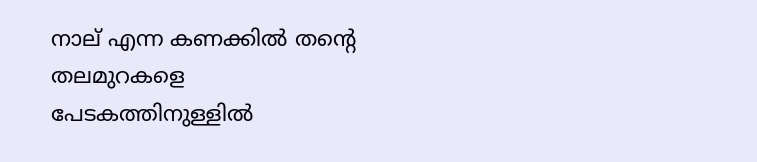നാല് എന്ന കണക്കിൽ തന്റെ  തലമുറകളെ പേടകത്തിനുള്ളിൽ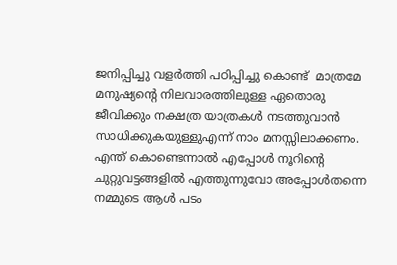ജനിപ്പിച്ചു വളർത്തി പഠിപ്പിച്ചു കൊണ്ട്  മാത്രമേ മനുഷ്യന്റെ നിലവാരത്തിലുള്ള ഏതൊരു ജീവിക്കും നക്ഷത്ര യാത്രകൾ നടത്തുവാൻ സാധിക്കുകയുള്ളുഎന്ന് നാം മനസ്സിലാക്കണം. എന്ത് കൊണ്ടെന്നാൽ എപ്പോൾ നൂറിന്റെ ചുറ്റുവട്ടങ്ങളിൽ എത്തുന്നുവോ അപ്പോൾതന്നെ നമ്മുടെ ആൾ പടം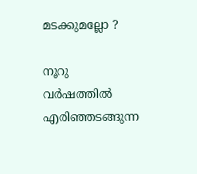മടക്കുമല്ലോ ?

നൂറു വർഷത്തിൽ എരിഞ്ഞടങ്ങുന്ന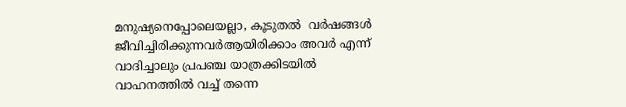മനുഷ്യനെപ്പോലെയല്ലാ, കൂടുതൽ  വർഷങ്ങൾ ജീവിച്ചിരിക്കുന്നവർആയിരിക്കാം അവർ എന്ന് വാദിച്ചാലും പ്രപഞ്ച യാത്രക്കിടയിൽ വാഹനത്തിൽ വച്ച് തന്നെ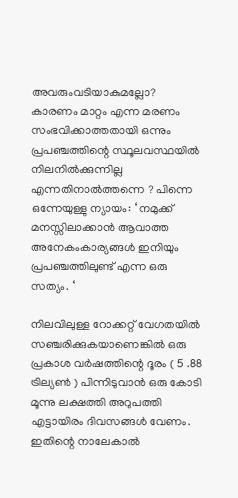അവരുംവടിയാകുമല്ലോ?  കാരണം മാറ്റം എന്ന മരണം സംഭവിക്കാത്തതായി ഒന്നും പ്രപഞ്ചത്തിന്റെ സ്ഥൂലവസ്ഥയിൽ നിലനിൽക്കുന്നില്ല എന്നതിനാൽത്തന്നെ ? പിന്നെ ഒന്നേയുള്ളു ന്യായം: ‘ നമുക്ക് മനസ്സിലാക്കാൻ ആവാത്ത അനേകംകാര്യങ്ങൾ ഇനിയും പ്രപഞ്ചത്തിലുണ്ട് എന്ന ഒരു സത്യം. ‘

നിലവിലുള്ള റോക്കറ്റ് വേഗതയിൽ സഞ്ചരിക്കുകയാണെങ്കിൽ ഒരു പ്രകാശ വർഷത്തിന്റെ ദൂരം ( 5 .88 ട്രില്യൺ ) പിന്നിടുവാൻ ഒരു കോടി മൂന്നു ലക്ഷത്തി അറുപത്തി എട്ടായിരം ദിവസങ്ങൾ വേണം. ഇതിന്റെ നാലേകാൽ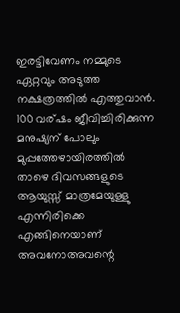ഇരട്ടിവേണം നമ്മുടെ ഏറ്റവും അടുത്ത നക്ഷത്രത്തിൽ എത്തുവാൻ. 100 വര്ഷം ജീവിച്ചിരിക്കുന്ന മനുഷ്യന് പോലും  മുപ്പത്തേഴായിരത്തിൽ താഴെ ദിവസങ്ങളുടെ ആയുസ്സ് മാത്രമേയുള്ളു എന്നിരിക്കെ എങ്ങിനെയാണ് അവനോഅവന്റെ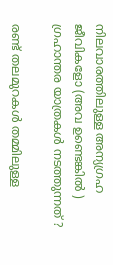നിലവാരത്തിലുള്ള അന്യഗ്രഹ ജീവികളോ (അവ ഉണ്ടെങ്കിൽ ) ഗ്രഹാന്തര യാത്രകൾ നടത്തുന്നത് ?

രണ്ട് തലമുറകൾ തമ്മിലുള്ള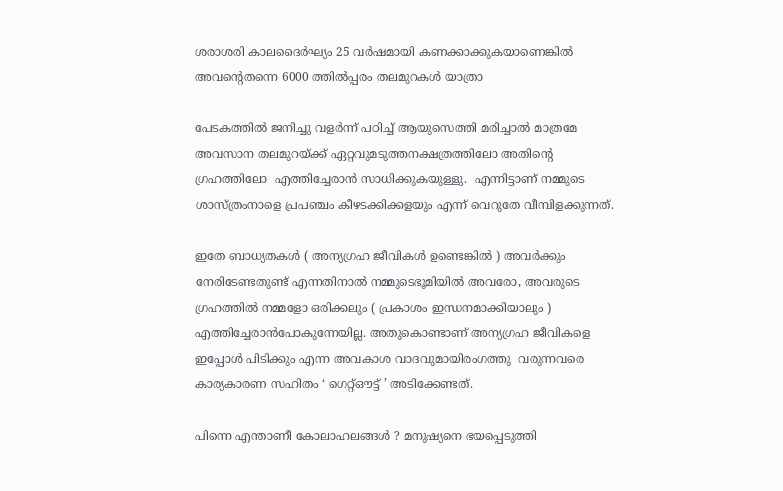ശരാശരി കാലദൈർഘ്യം 25 വർഷമായി കണക്കാക്കുകയാണെങ്കിൽ അവന്റെതന്നെ 6000 ത്തിൽപ്പരം തലമുറകൾ യാത്രാ

പേടകത്തിൽ ജനിച്ചു വളർന്ന് പഠിച്ച് ആയുസെത്തി മരിച്ചാൽ മാത്രമേ അവസാന തലമുറയ്ക്ക് ഏറ്റവുമടുത്തനക്ഷത്രത്തിലോ അതിന്റെ ഗ്രഹത്തിലോ  എത്തിച്ചേരാൻ സാധിക്കുകയുള്ളു.  എന്നിട്ടാണ് നമ്മുടെ ശാസ്ത്രംനാളെ പ്രപഞ്ചം കീഴടക്കിക്കളയും എന്ന് വെറുതേ വീമ്പിളക്കുന്നത്.

ഇതേ ബാധ്യതകൾ ( അന്യഗ്രഹ ജീവികൾ ഉണ്ടെങ്കിൽ ) അവർക്കും നേരിടേണ്ടതുണ്ട് എന്നതിനാൽ നമ്മുടെഭൂമിയിൽ അവരോ, അവരുടെ ഗ്രഹത്തിൽ നമ്മളോ ഒരിക്കലും ( പ്രകാശം ഇന്ധനമാക്കിയാലും ) എത്തിച്ചേരാൻപോകുന്നേയില്ല. അതുകൊണ്ടാണ് അന്യഗ്രഹ ജീവികളെ ഇപ്പോൾ പിടിക്കും എന്ന അവകാശ വാദവുമായിരംഗത്തു  വരുന്നവരെ കാര്യകാരണ സഹിതം ‘ ഗെറ്റ്ഔട്ട് ’ അടിക്കേണ്ടത്.

പിന്നെ എന്താണീ കോലാഹലങ്ങൾ ? മനുഷ്യനെ ഭയപ്പെടുത്തി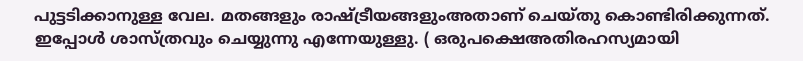പുട്ടടിക്കാനുള്ള വേല. മതങ്ങളും രാഷ്ട്രീയങ്ങളുംഅതാണ് ചെയ്തു കൊണ്ടിരിക്കുന്നത്. ഇപ്പോൾ ശാസ്ത്രവും ചെയ്യുന്നു എന്നേയുള്ളു. ( ഒരുപക്ഷെഅതിരഹസ്യമായി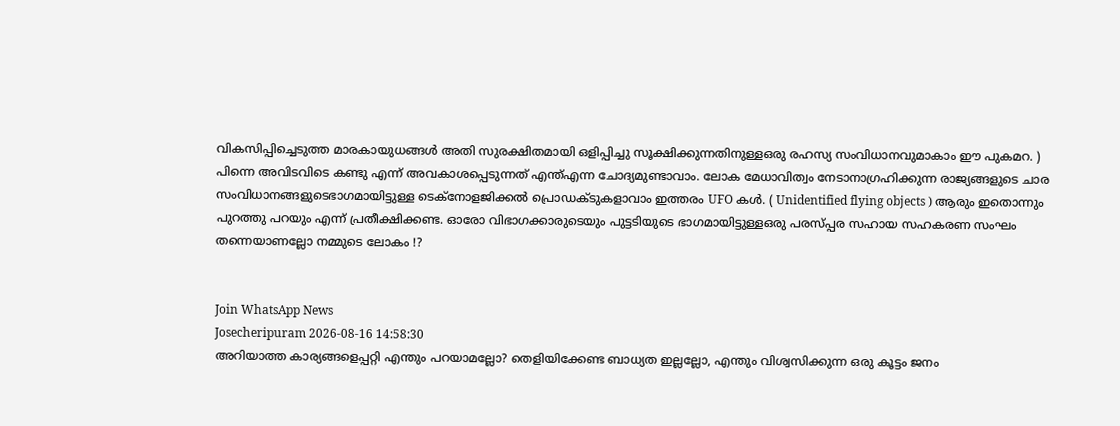വികസിപ്പിച്ചെടുത്ത മാരകായുധങ്ങൾ അതി സുരക്ഷിതമായി ഒളിപ്പിച്ചു സൂക്ഷിക്കുന്നതിനുള്ളഒരു രഹസ്യ സംവിധാനവുമാകാം ഈ പുകമറ. ) പിന്നെ അവിടവിടെ കണ്ടു എന്ന് അവകാശപ്പെടുന്നത് എന്ത്എന്ന ചോദ്യമുണ്ടാവാം. ലോക മേധാവിത്വം നേടാനാഗ്രഹിക്കുന്ന രാജ്യങ്ങളുടെ ചാര സംവിധാനങ്ങളുടെഭാഗമായിട്ടുള്ള ടെക്‌നോളജിക്കൽ പ്രൊഡക്ടുകളാവാം ഇത്തരം UFO കൾ. ( Unidentified flying objects ) ആരും ഇതൊന്നും പുറത്തു പറയും എന്ന് പ്രതീക്ഷിക്കണ്ട. ഓരോ വിഭാഗക്കാരുടെയും പുട്ടടിയുടെ ഭാഗമായിട്ടുള്ളഒരു പരസ്പ്പര സഹായ സഹകരണ സംഘം തന്നെയാണല്ലോ നമ്മുടെ ലോകം !?


Join WhatsApp News
Josecheripuram 2026-08-16 14:58:30
അറിയാത്ത കാര്യങ്ങളെപ്പറ്റി എന്തും പറയാമല്ലോ? തെളിയിക്കേണ്ട ബാധ്യത ഇല്ലല്ലോ, എന്തും വിശ്വസിക്കുന്ന ഒരു കൂട്ടം ജനം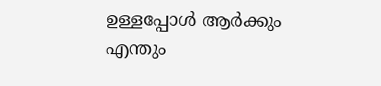ഉള്ളപ്പോൾ ആർക്കും എന്തും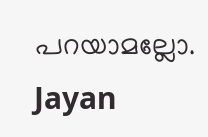പറയാമല്ലോ.
Jayan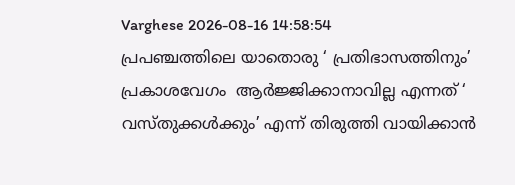Varghese 2026-08-16 14:58:54
പ്രപഞ്ചത്തിലെ യാതൊരു ‘ പ്രതിഭാസത്തിനും’ പ്രകാശവേഗം  ആർജ്ജിക്കാനാവില്ല എന്നത് ‘ വസ്തുക്കൾക്കും’ എന്ന് തിരുത്തി വായിക്കാൻ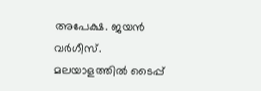അപേക്ഷ. ജയൻ വർഗീസ്.
മലയാളത്തില്‍ ടൈപ്പ്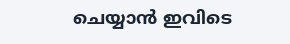ചെയ്യാന്‍ ഇവിടെ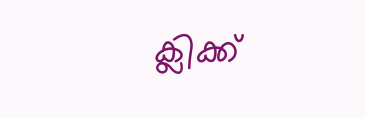ക്ലിക്ക്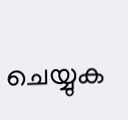ചെയ്യുക